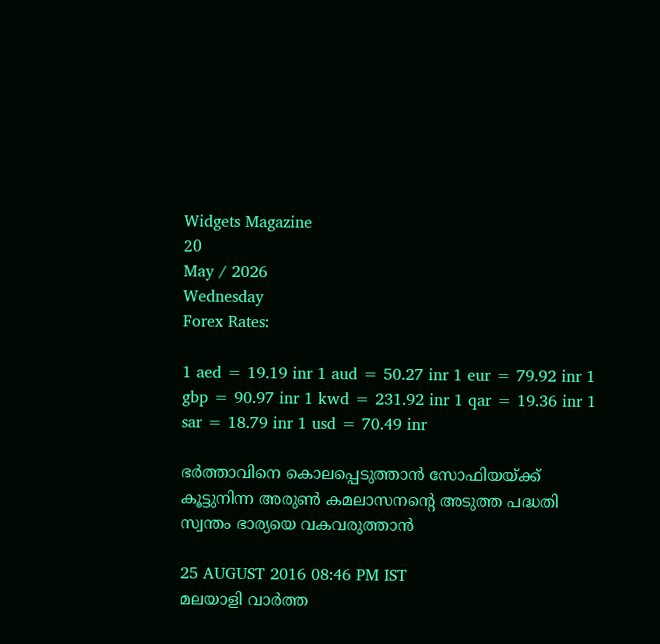Widgets Magazine
20
May / 2026
Wednesday
Forex Rates:

1 aed = 19.19 inr 1 aud = 50.27 inr 1 eur = 79.92 inr 1 gbp = 90.97 inr 1 kwd = 231.92 inr 1 qar = 19.36 inr 1 sar = 18.79 inr 1 usd = 70.49 inr

ഭര്‍ത്താവിനെ കൊലപ്പെടുത്താന്‍ സോഫിയയ്ക്ക് കൂട്ടുനിന്ന അരുണ്‍ കമലാസനന്റെ അടുത്ത പദ്ധതി സ്വന്തം ഭാര്യയെ വകവരുത്താന്‍

25 AUGUST 2016 08:46 PM IST
മലയാളി വാര്‍ത്ത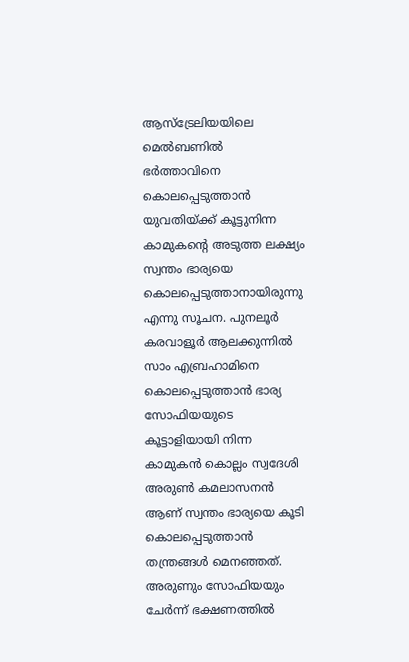ആസ്‌ട്രേലിയയിലെ മെല്‍ബണില്‍ ഭര്‍ത്താവിനെ കൊലപ്പെടുത്താന്‍ യുവതിയ്ക്ക് കൂട്ടുനിന്ന കാമുകന്റെ അടുത്ത ലക്ഷ്യം സ്വന്തം ഭാര്യയെ കൊലപ്പെടുത്താനായിരുന്നു എന്നു സൂചന. പുനലൂര്‍ കരവാളൂര്‍ ആലക്കുന്നില്‍ സാം എബ്രഹാമിനെ കൊലപ്പെടുത്താന്‍ ഭാര്യ സോഫിയയുടെ കൂട്ടാളിയായി നിന്ന കാമുകന്‍ കൊല്ലം സ്വദേശി അരുണ്‍ കമലാസനന്‍ ആണ് സ്വന്തം ഭാര്യയെ കൂടി കൊലപ്പെടുത്താന്‍ തന്ത്രങ്ങള്‍ മെനഞ്ഞത്. അരുണും സോഫിയയും ചേര്‍ന്ന് ഭക്ഷണത്തില്‍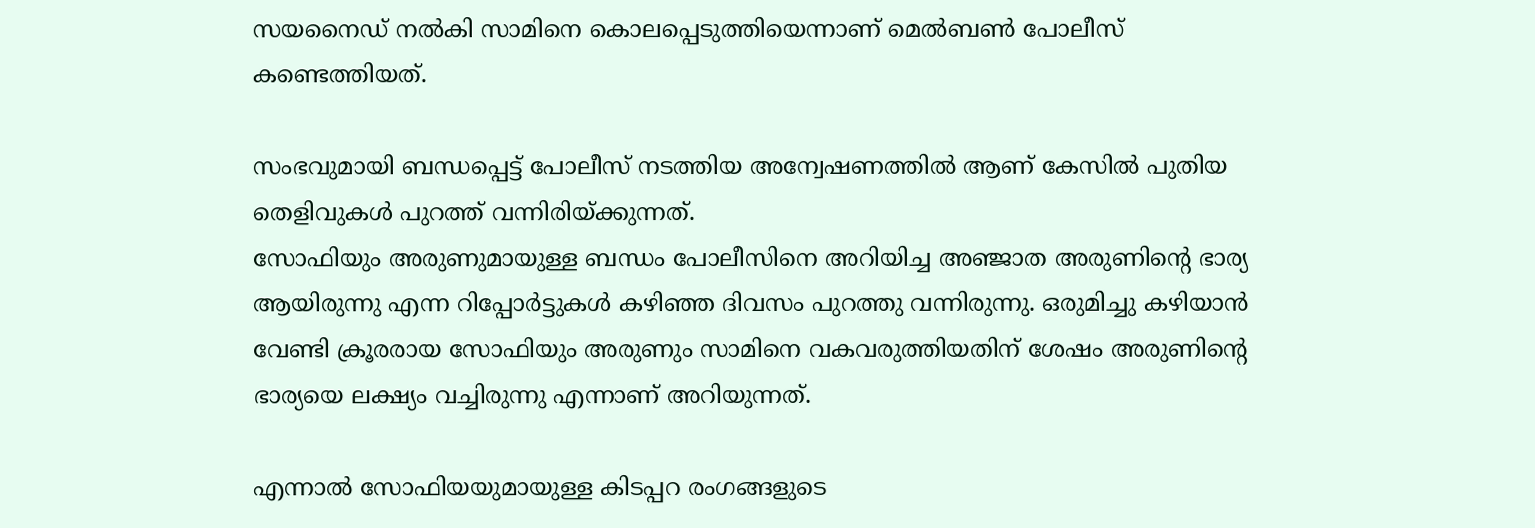സയനൈഡ് നല്‍കി സാമിനെ കൊലപ്പെടുത്തിയെന്നാണ് മെല്‍ബണ്‍ പോലീസ് കണ്ടെത്തിയത്.

സംഭവുമായി ബന്ധപ്പെട്ട് പോലീസ് നടത്തിയ അന്വേഷണത്തില്‍ ആണ് കേസില്‍ പുതിയ തെളിവുകള്‍ പുറത്ത് വന്നിരിയ്ക്കുന്നത്.
സോഫിയും അരുണുമായുള്ള ബന്ധം പോലീസിനെ അറിയിച്ച അഞ്ജാത അരുണിന്റെ ഭാര്യ ആയിരുന്നു എന്ന റിപ്പോര്‍ട്ടുകള്‍ കഴിഞ്ഞ ദിവസം പുറത്തു വന്നിരുന്നു. ഒരുമിച്ചു കഴിയാന്‍ വേണ്ടി ക്രൂരരായ സോഫിയും അരുണും സാമിനെ വകവരുത്തിയതിന് ശേഷം അരുണിന്റെ ഭാര്യയെ ലക്ഷ്യം വച്ചിരുന്നു എന്നാണ് അറിയുന്നത്.

എന്നാല്‍ സോഫിയയുമായുള്ള കിടപ്പറ രംഗങ്ങളുടെ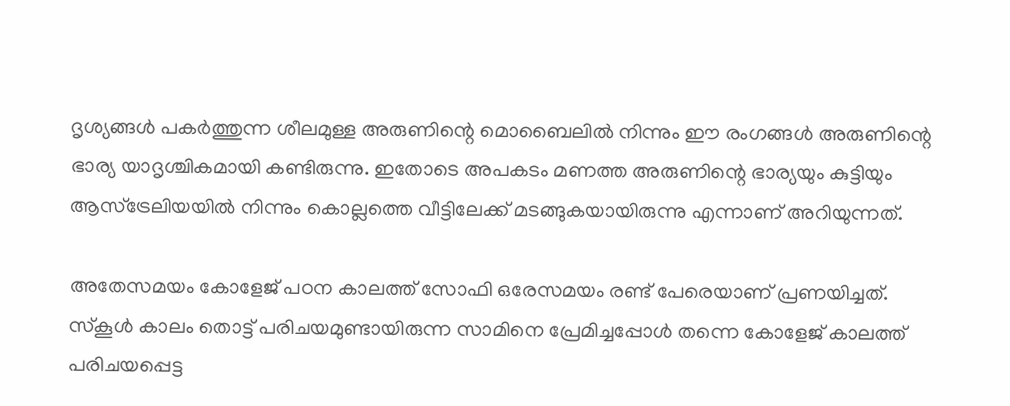ദൃശ്യങ്ങള്‍ പകര്‍ത്തുന്ന ശീലമുള്ള അരുണിന്റെ മൊബൈലില്‍ നിന്നും ഈ രംഗങ്ങള്‍ അരുണിന്റെ ഭാര്യ യാദൃശ്ചികമായി കണ്ടിരുന്നു. ഇതോടെ അപകടം മണത്ത അരുണിന്റെ ഭാര്യയും കുട്ടിയും ആസ്‌ട്രേലിയയില്‍ നിന്നും കൊല്ലത്തെ വീട്ടിലേക്ക് മടങ്ങുകയായിരുന്നു എന്നാണ് അറിയുന്നത്.

അതേസമയം കോളേജ് പഠന കാലത്ത് സോഫി ഒരേസമയം രണ്ട് പേരെയാണ് പ്രണയിച്ചത്. സ്‌കൂള്‍ കാലം തൊട്ട് പരിചയമുണ്ടായിരുന്ന സാമിനെ പ്രേമിച്ചപ്പോള്‍ തന്നെ കോളേജ് കാലത്ത് പരിചയപ്പെട്ട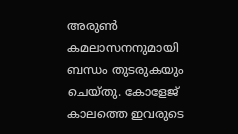അരുണ്‍ കമലാസനനുമായി ബന്ധം തുടരുകയും ചെയ്തു. കോളേജ് കാലത്തെ ഇവരുടെ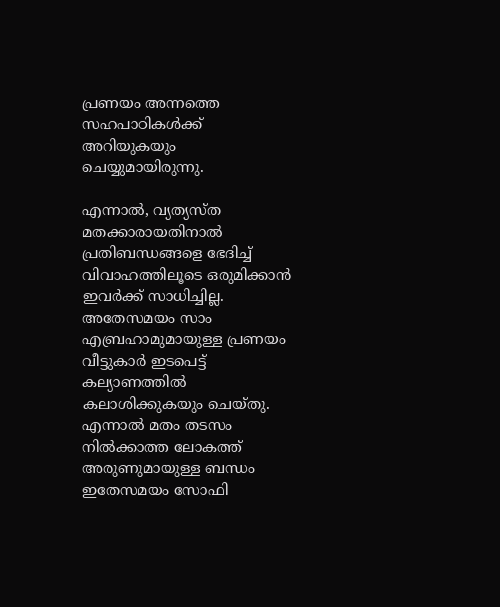പ്രണയം അന്നത്തെ സഹപാഠികള്‍ക്ക് അറിയുകയും ചെയ്യുമായിരുന്നു.

എന്നാല്‍, വ്യത്യസ്ത മതക്കാരായതിനാല്‍ പ്രതിബന്ധങ്ങളെ ഭേദിച്ച് വിവാഹത്തിലൂടെ ഒരുമിക്കാന്‍ ഇവര്‍ക്ക് സാധിച്ചില്ല. അതേസമയം സാം എബ്രഹാമുമായുള്ള പ്രണയം വീട്ടുകാര്‍ ഇടപെട്ട് കല്യാണത്തില്‍ കലാശിക്കുകയും ചെയ്തു. എന്നാല്‍ മതം തടസം നില്‍ക്കാത്ത ലോകത്ത് അരുണുമായുള്ള ബന്ധം ഇതേസമയം സോഫി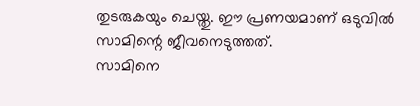തുടരുകയും ചെയ്തു. ഈ പ്രണയമാണ് ഒടുവില്‍ സാമിന്റെ ജീവനെടുത്തത്.
സാമിനെ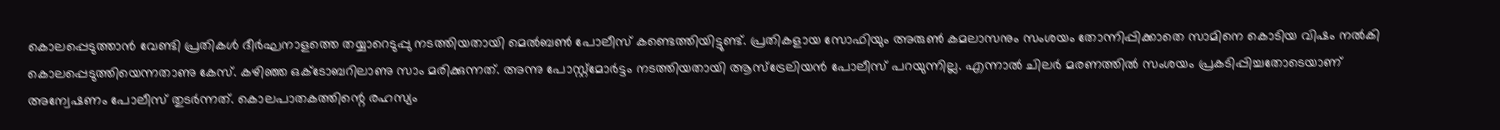കൊലപ്പെടുത്താന്‍ വേണ്ടി പ്രതികള്‍ ദീര്‍ഘനാളത്തെ തയ്യാറെടുപ്പു നടത്തിയതായി മെല്‍ബണ്‍ പോലീസ് കണ്ടെത്തിയിട്ടുണ്ട്. പ്രതികളായ സോഫിയും അരുണ്‍ കമലാസനും സംശയം തോന്നിപ്പിക്കാതെ സാമിനെ കൊടിയ വിഷം നല്‍കി കൊലപ്പെടുത്തിയെന്നതാണു കേസ്. കഴിഞ്ഞ ഒക്ടോബറിലാണു സാം മരിക്കുന്നത്. അന്നു പോസ്റ്റ്‌മോര്‍ട്ടം നടത്തിയതായി ആസ്‌ട്രേലിയന്‍ പോലീസ് പറയുന്നില്ല. എന്നാല്‍ ചിലര്‍ മരണത്തില്‍ സംശയം പ്രകടിപ്പിച്ചതോടെയാണ് അന്വേഷണം പോലീസ് തുടര്‍ന്നത്. കൊലപാതകത്തിന്റെ രഹസ്യം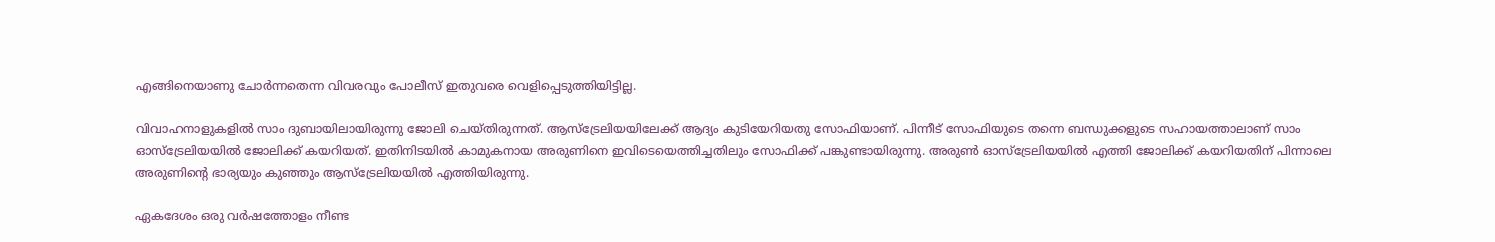എങ്ങിനെയാണു ചോര്‍ന്നതെന്ന വിവരവും പോലീസ് ഇതുവരെ വെളിപ്പെടുത്തിയിട്ടില്ല.

വിവാഹനാളുകളില്‍ സാം ദുബായിലായിരുന്നു ജോലി ചെയ്തിരുന്നത്. ആസ്‌ട്രേലിയയിലേക്ക് ആദ്യം കുടിയേറിയതു സോഫിയാണ്. പിന്നീട് സോഫിയുടെ തന്നെ ബന്ധുക്കളുടെ സഹായത്താലാണ് സാം ഓസ്‌ട്രേലിയയില്‍ ജോലിക്ക് കയറിയത്. ഇതിനിടയില്‍ കാമുകനായ അരുണിനെ ഇവിടെയെത്തിച്ചതിലും സോഫിക്ക് പങ്കുണ്ടായിരുന്നു. അരുണ്‍ ഓസ്‌ട്രേലിയയില്‍ എത്തി ജോലിക്ക് കയറിയതിന് പിന്നാലെ അരുണിന്റെ ഭാര്യയും കുഞ്ഞും ആസ്‌ട്രേലിയയില്‍ എത്തിയിരുന്നു.

ഏകദേശം ഒരു വര്‍ഷത്തോളം നീണ്ട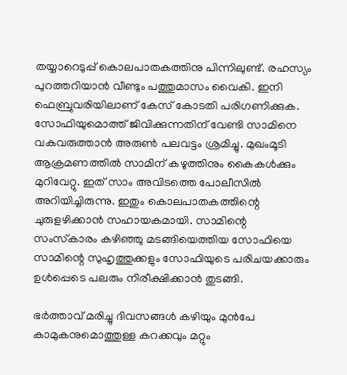തയ്യാറെടുപ്പ് കൊലപാതകത്തിനു പിന്നിലുണ്ട്. രഹസ്യം പുറത്തറിയാന്‍ വീണ്ടും പത്തുമാസം വൈകി. ഇനി ഫെബ്രുവരിയിലാണ് കേസ് കോടതി പരിഗണിക്കുക. സോഫിയുമൊത്ത് ജിവിക്കുന്നതിന് വേണ്ടി സാമിനെ വകവരുത്താന്‍ അരുണ്‍ പലവട്ടം ശ്രമിച്ചു. മുഖംമൂടി ആക്രമണത്തില്‍ സാമിന് കഴുത്തിനും കൈകള്‍ക്കും മുറിവേറ്റു. ഇത് സാം അവിടത്തെ പോലീസില്‍ അറിയിച്ചിരുന്നു. ഇതും കൊലപാതകത്തിന്റെ ചുരുളഴിക്കാന്‍ സഹായകമായി. സാമിന്റെ സംസ്‌കാരം കഴിഞ്ഞു മടങ്ങിയെത്തിയ സോഫിയെ സാമിന്റെ സുഹൃത്തുക്കളും സോഫിയുടെ പരിചയക്കാരും ഉള്‍പ്പെടെ പലരും നിരീക്ഷിക്കാന്‍ തുടങ്ങി.

ഭര്‍ത്താവ് മരിച്ചു ദിവസങ്ങള്‍ കഴിയും മുന്‍പേ കാമുകനുമൊത്തുള്ള കറക്കവും മറ്റും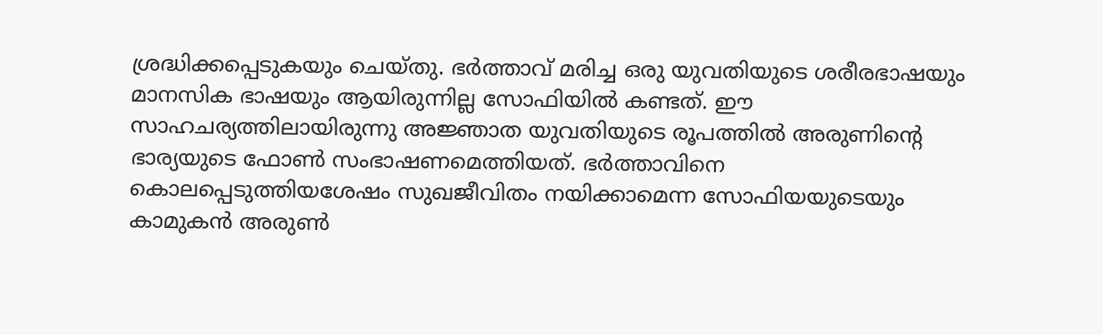ശ്രദ്ധിക്കപ്പെടുകയും ചെയ്തു. ഭര്‍ത്താവ് മരിച്ച ഒരു യുവതിയുടെ ശരീരഭാഷയും മാനസിക ഭാഷയും ആയിരുന്നില്ല സോഫിയില്‍ കണ്ടത്. ഈ സാഹചര്യത്തിലായിരുന്നു അജ്ഞാത യുവതിയുടെ രൂപത്തില്‍ അരുണിന്റെ ഭാര്യയുടെ ഫോണ്‍ സംഭാഷണമെത്തിയത്. ഭര്‍ത്താവിനെ കൊലപ്പെടുത്തിയശേഷം സുഖജീവിതം നയിക്കാമെന്ന സോഫിയയുടെയും കാമുകന്‍ അരുണ്‍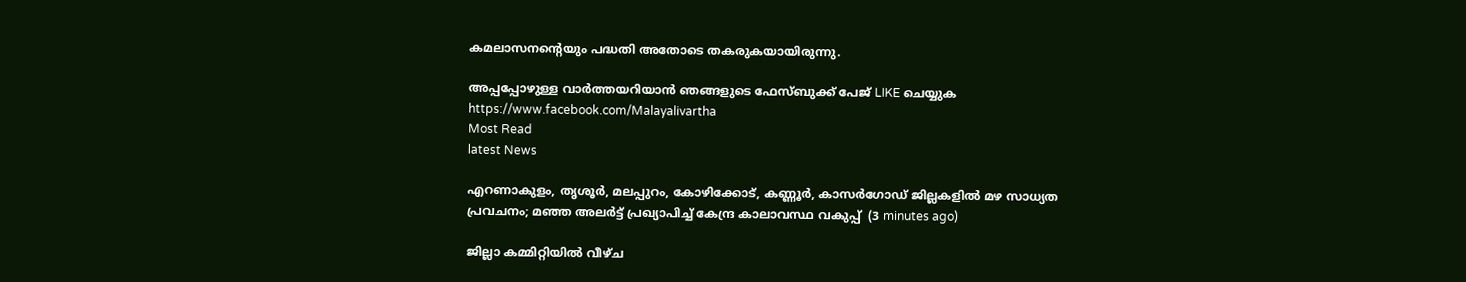കമലാസനന്റെയും പദ്ധതി അതോടെ തകരുകയായിരുന്നു.

അപ്പപ്പോഴുള്ള വാര്‍ത്തയറിയാന്‍ ഞങ്ങളുടെ ഫേസ്‌ബുക്ക്‌ പേജ് LIKE ചെയ്യുക
https://www.facebook.com/Malayalivartha
Most Read
latest News

എറണാകുളം, തൃശൂർ, മലപ്പുറം, കോഴിക്കോട്, കണ്ണൂർ, കാസർഗോഡ് ജില്ലകളിൽ മഴ സാധ്യത പ്രവചനം; മഞ്ഞ അലർട്ട് പ്രഖ്യാപിച്ച് കേന്ദ്ര കാലാവസ്ഥ വകുപ്പ്  (3 minutes ago)

ജില്ലാ കമ്മിറ്റിയില്‍ വീഴ്ച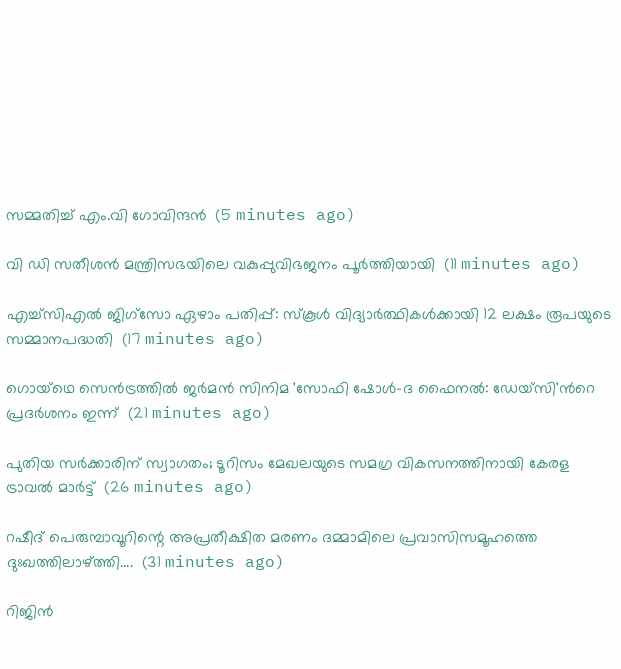സമ്മതിച്ച് എം.വി ഗോവിന്ദന്‍  (5 minutes ago)

വി ഡി സതീശന്‍ മന്ത്രിസഭയിലെ വകുപ്പുവിഭജനം പൂര്‍ത്തിയായി  (11 minutes ago)

എച്ച്‌സിഎൽ ജിഗ്‌സോ ഏഴാം പതിപ്പ്: സ്‌കൂൾ വിദ്യാർത്ഥികൾക്കായി 12 ലക്ഷം രൂപയുടെ സമ്മാനപദ്ധതി  (17 minutes ago)

ഗൊയ്ഥെ സെന്‍ട്രത്തില്‍ ജര്‍മന്‍ സിനിമ 'സോഫി ഷോള്‍-ദ ഫൈനല്‍: ഡേയ്സി'ന്‍റെ പ്രദര്‍ശനം ഇന്ന്  (21 minutes ago)

പുതിയ സർക്കാരിന് സ്വാഗതം; ടൂറിസം മേഖലയുടെ സമഗ്ര വികസനത്തിനായി കേരള ട്രാവൽ മാർട്ട്  (26 minutes ago)

റഷീദ് പെരുമ്പാവൂറിന്റെ അപ്രതീക്ഷിത മരണം ദമ്മാമിലെ പ്രവാസിസമൂഹത്തെ ദുഃഖത്തിലാഴ്ത്തി....  (31 minutes ago)

റിജിൻ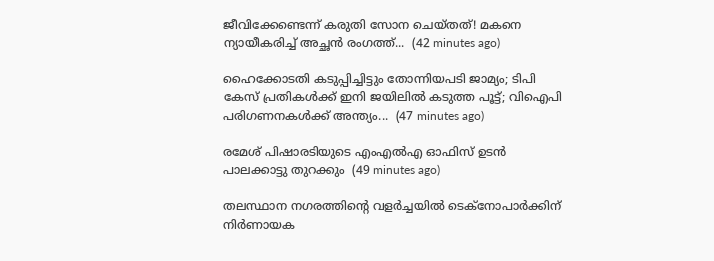ജീവിക്കേണ്ടെന്ന് കരുതി സോന ചെയ്തത്! മകനെ ന്യായീകരിച്ച് അച്ഛൻ രംഗത്ത്...  (42 minutes ago)

ഹൈക്കോടതി കടുപ്പിച്ചിട്ടും തോന്നിയപടി ജാമ്യം; ടിപി കേസ് പ്രതികൾക്ക് ഇനി ജയിലിൽ കടുത്ത പൂട്ട്; വിഐപി പരിഗണനകൾക്ക് അന്ത്യം...  (47 minutes ago)

രമേശ് പിഷാരടിയുടെ എംഎല്‍എ ഓഫിസ് ഉടന്‍ പാലക്കാട്ടു തുറക്കും  (49 minutes ago)

തലസ്ഥാന നഗരത്തിന്‍റെ വളര്‍ച്ചയില്‍ ടെക്നോപാര്‍ക്കിന് നിര്‍ണായക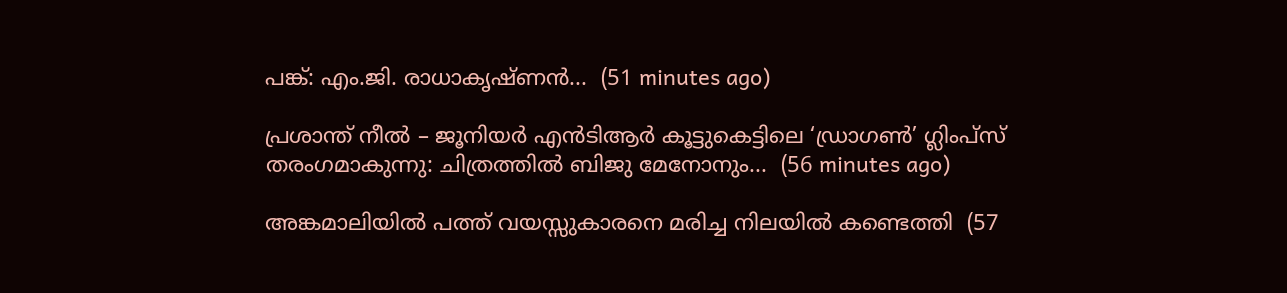പങ്ക്: എം.ജി. രാധാകൃഷ്ണന്‍...  (51 minutes ago)

പ്രശാന്ത് നീൽ – ജൂനിയർ എൻടിആർ കൂട്ടുകെട്ടിലെ ‘ഡ്രാഗൺ’ ഗ്ലിംപ്‌സ് തരംഗമാകുന്നു: ചിത്രത്തിൽ ബിജു മേനോനും...  (56 minutes ago)

അങ്കമാലിയില്‍ പത്ത് വയസ്സുകാരനെ മരിച്ച നിലയില്‍ കണ്ടെത്തി  (57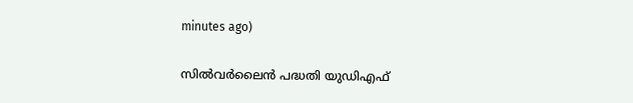minutes ago)

സില്‍വര്‍ലൈന്‍ പദ്ധതി യുഡിഎഫ്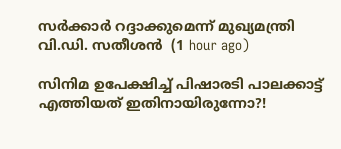സര്‍ക്കാര്‍ റദ്ദാക്കുമെന്ന് മുഖ്യമന്ത്രി വി.ഡി. സതീശന്‍  (1 hour ago)

സിനിമ ഉപേക്ഷിച്ച് പിഷാരടി പാലക്കാട്ട് എത്തിയത് ഇതിനായിരുന്നോ?!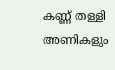കണ്ണ് തള്ളി അണികളും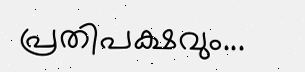പ്രതിപക്ഷവും...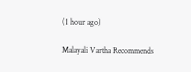(1 hour ago)

Malayali Vartha Recommends